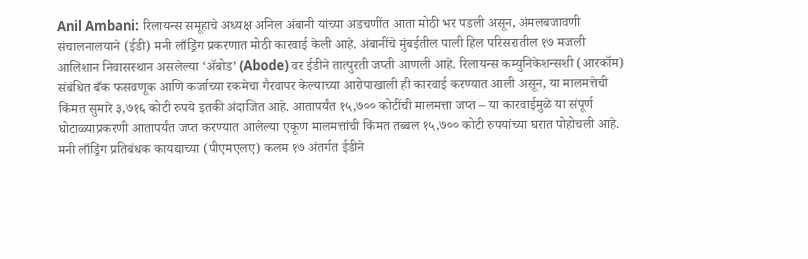Anil Ambani: रिलायन्स समूहाचे अध्यक्ष अनिल अंबानी यांच्या अडचणींत आता मोठी भर पडली असून, अंमलबजावणी संचालनालयाने (ईडी) मनी लाँड्रिंग प्रकरणात मोठी कारवाई केली आहे. अंबानींचे मुंबईतील पाली हिल परिसरातील १७ मजली आलिशान निवासस्थान असलेल्या ‘ॲबोड’ (Abode) वर ईडीने तात्पुरती जप्ती आणली आहे. रिलायन्स कम्युनिकेशन्सशी (आरकॉम) संबंधित बँक फसवणूक आणि कर्जाच्या रकमेचा गैरवापर केल्याच्या आरोपाखाली ही कारवाई करण्यात आली असून, या मालमत्तेची किंमत सुमारे ३,७१६ कोटी रुपये इतकी अंदाजित आहे. आतापर्यंत १५,७०० कोटींची मालमत्ता जप्त – या कारवाईमुळे या संपूर्ण घोटाळ्याप्रकरणी आतापर्यंत जप्त करण्यात आलेल्या एकूण मालमत्तांची किंमत तब्बल १५,७०० कोटी रुपयांच्या घरात पोहोचली आहे. मनी लाँड्रिंग प्रतिबंधक कायद्याच्या (पीएमएलए) कलम १७ अंतर्गत ईडीने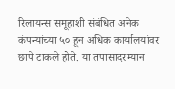रिलायन्स समूहाशी संबंधित अनेक कंपन्यांच्या ५० हून अधिक कार्यालयांवर छापे टाकले होते. या तपासादरम्यान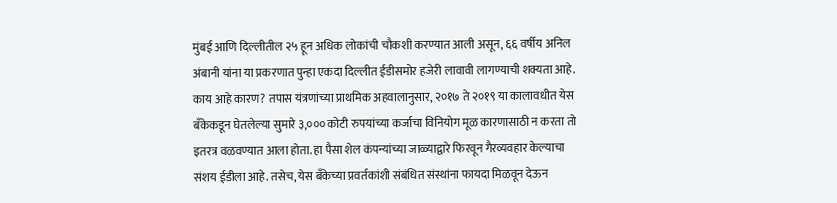मुंबई आणि दिल्लीतील २५ हून अधिक लोकांची चौकशी करण्यात आली असून, ६६ वर्षीय अनिल अंबानी यांना या प्रकरणात पुन्हा एकदा दिल्लीत ईडीसमोर हजेरी लावावी लागण्याची शक्यता आहे. काय आहे कारण? तपास यंत्रणांच्या प्राथमिक अहवालानुसार, २०१७ ते २०१९ या कालावधीत येस बँकेकडून घेतलेल्या सुमारे ३,००० कोटी रुपयांच्या कर्जाचा विनियोग मूळ कारणासाठी न करता तो इतरत्र वळवण्यात आला होता. हा पैसा शेल कंपन्यांच्या जाळ्याद्वारे फिरवून गैरव्यवहार केल्याचा संशय ईडीला आहे. तसेच, येस बँकेच्या प्रवर्तकांशी संबंधित संस्थांना फायदा मिळवून देऊन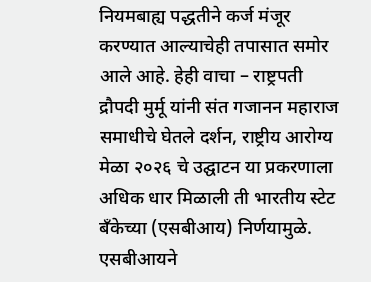नियमबाह्य पद्धतीने कर्ज मंजूर करण्यात आल्याचेही तपासात समोर आले आहे. हेही वाचा – राष्ट्रपती द्रौपदी मुर्मू यांनी संत गजानन महाराज समाधीचे घेतले दर्शन, राष्ट्रीय आरोग्य मेळा २०२६ चे उद्घाटन या प्रकरणाला अधिक धार मिळाली ती भारतीय स्टेट बँकेच्या (एसबीआय) निर्णयामुळे. एसबीआयने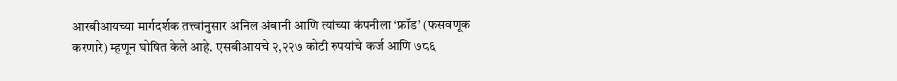आरबीआयच्या मार्गदर्शक तत्त्वांनुसार अनिल अंबानी आणि त्यांच्या कंपनीला ‘फ्रॉड’ (फसवणूक करणारे) म्हणून घोषित केले आहे. एसबीआयचे २,२२७ कोटी रुपयांचे कर्ज आणि ७८६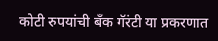कोटी रुपयांची बँक गॅरंटी या प्रकरणात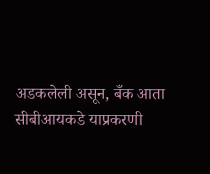अडकलेली असून, बँक आता सीबीआयकडे याप्रकरणी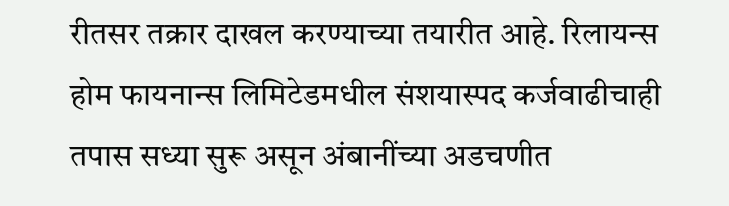रीतसर तक्रार दाखल करण्याच्या तयारीत आहे. रिलायन्स होम फायनान्स लिमिटेडमधील संशयास्पद कर्जवाढीचाही तपास सध्या सुरू असून अंबानींच्या अडचणीत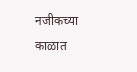नजीकच्या काळात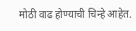मोठी वाढ होण्याची चिन्हे आहेत.